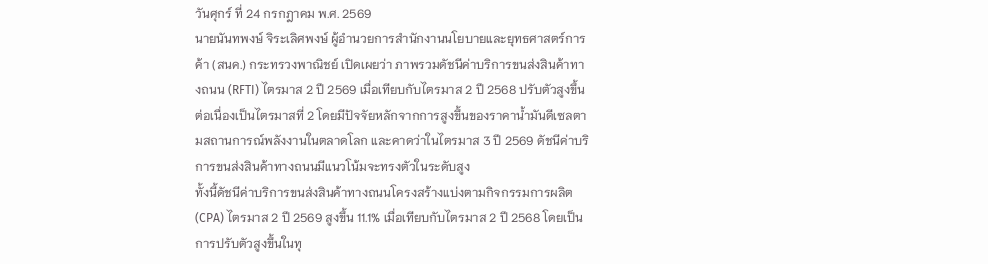วันศุกร์ ที่ 24 กรกฎาคม พ.ศ. 2569
นายนันทพงษ์ จิระเลิศพงษ์ ผู้อำนวยการสำนักงานนโยบายและยุทธศาสตร์การค้า (สนค.) กระทรวงพาณิชย์ เปิดเผยว่า ภาพรวมดัชนีค่าบริการขนส่งสินค้าทางถนน (RFTI) ไตรมาส 2 ปี 2569 เมื่อเทียบกับไตรมาส 2 ปี 2568 ปรับตัวสูงขึ้นต่อเนื่องเป็นไตรมาสที่ 2 โดยมีปัจจัยหลักจากการสูงขึ้นของราคาน้ำมันดีเซลตามสถานการณ์พลังงานในตลาดโลก และคาดว่าในไตรมาส 3 ปี 2569 ดัชนีค่าบริการขนส่งสินค้าทางถนนมีแนวโน้มจะทรงตัวในระดับสูง
ทั้งนี้ดัชนีค่าบริการขนส่งสินค้าทางถนนโครงสร้างแบ่งตามกิจกรรมการผลิต (CPA) ไตรมาส 2 ปี 2569 สูงขึ้น 11.1% เมื่อเทียบกับไตรมาส 2 ปี 2568 โดยเป็นการปรับตัวสูงขึ้นในทุ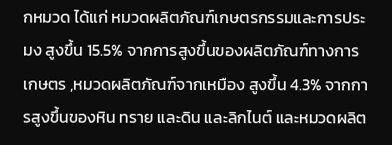กหมวด ได้แก่ หมวดผลิตภัณฑ์เกษตรกรรมและการประมง สูงขึ้น 15.5% จากการสูงขึ้นของผลิตภัณฑ์ทางการเกษตร ,หมวดผลิตภัณฑ์จากเหมือง สูงขึ้น 4.3% จากการสูงขึ้นของหิน ทราย และดิน และลิกไนต์ และหมวดผลิต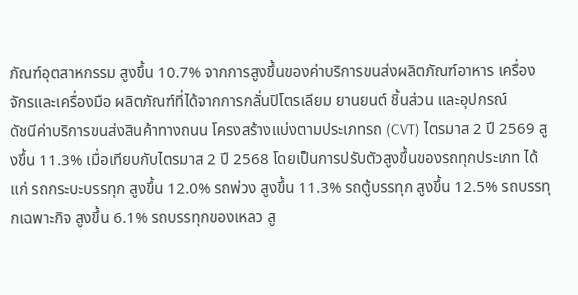ภัณฑ์อุตสาหกรรม สูงขึ้น 10.7% จากการสูงขึ้นของค่าบริการขนส่งผลิตภัณฑ์อาหาร เครื่องจักรและเครื่องมือ ผลิตภัณฑ์ที่ได้จากการกลั่นปิโตรเลียม ยานยนต์ ชิ้นส่วน และอุปกรณ์
ดัชนีค่าบริการขนส่งสินค้าทางถนน โครงสร้างแบ่งตามประเภทรถ (CVT) ไตรมาส 2 ปี 2569 สูงขึ้น 11.3% เมื่อเทียบกับไตรมาส 2 ปี 2568 โดยเป็นการปรับตัวสูงขึ้นของรถทุกประเภท ได้แก่ รถกระบะบรรทุก สูงขึ้น 12.0% รถพ่วง สูงขึ้น 11.3% รถตู้บรรทุก สูงขึ้น 12.5% รถบรรทุกเฉพาะกิจ สูงขึ้น 6.1% รถบรรทุกของเหลว สู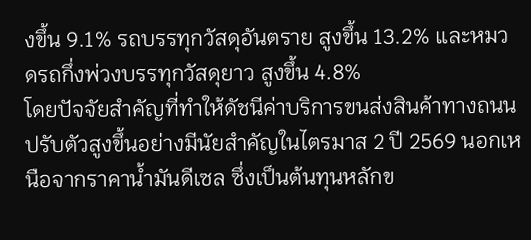งขึ้น 9.1% รถบรรทุกวัสดุอันตราย สูงขึ้น 13.2% และหมวดรถกึ่งพ่วงบรรทุกวัสดุยาว สูงขึ้น 4.8%
โดยปัจจัยสำคัญที่ทำให้ดัชนีค่าบริการขนส่งสินค้าทางถนนปรับตัวสูงขึ้นอย่างมีนัยสำคัญในไตรมาส 2 ปี 2569 นอกเหนือจากราคาน้ำมันดีเซล ซึ่งเป็นต้นทุนหลักข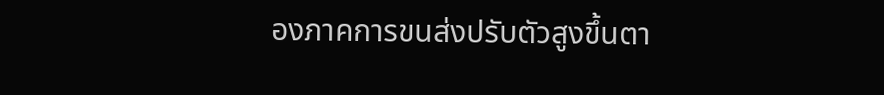องภาคการขนส่งปรับตัวสูงขึ้นตา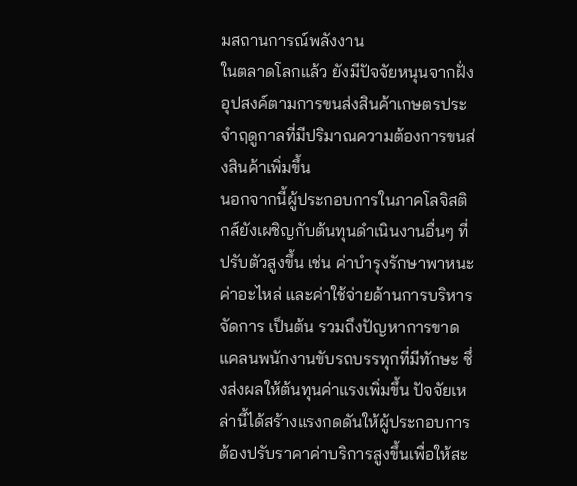มสถานการณ์พลังงาน
ในตลาดโลกแล้ว ยังมีปัจจัยหนุนจากฝั่งอุปสงค์ตามการขนส่งสินค้าเกษตรประจำฤดูกาลที่มีปริมาณความต้องการขนส่งสินค้าเพิ่มขึ้น
นอกจากนี้ผู้ประกอบการในภาคโลจิสติกส์ยังเผชิญกับต้นทุนดำเนินงานอื่นๆ ที่ปรับตัวสูงขึ้น เช่น ค่าบำรุงรักษาพาหนะ ค่าอะไหล่ และค่าใช้จ่ายด้านการบริหารจัดการ เป็นต้น รวมถึงปัญหาการขาดแคลนพนักงานขับรถบรรทุกที่มีทักษะ ซึ่งส่งผลให้ต้นทุนค่าแรงเพิ่มขึ้น ปัจจัยเหล่านี้ได้สร้างแรงกดดันให้ผู้ประกอบการต้องปรับราคาค่าบริการสูงขึ้นเพื่อให้สะ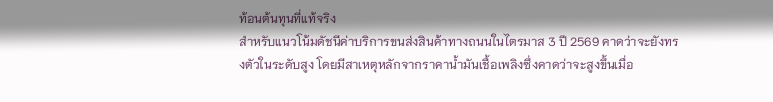ท้อนต้นทุนที่แท้จริง
สำหรับแนวโน้มดัชนีค่าบริการขนส่งสินค้าทางถนนในไตรมาส 3 ปี 2569 คาดว่าจะยังทรงตัวในระดับสูง โดยมีสาเหตุหลักจากราคาน้ำมันเชื้อเพลิงซึ่งคาดว่าจะสูงขึ้นเมื่อ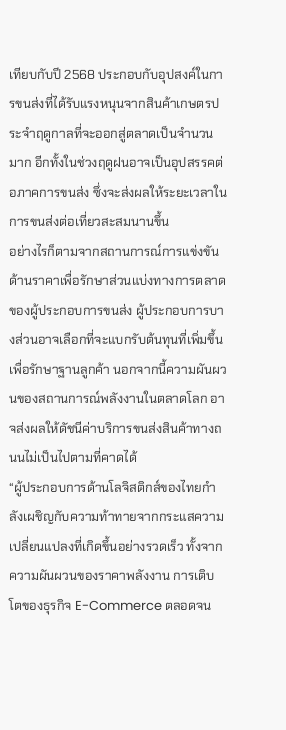เทียบกับปี 2568 ประกอบกับอุปสงค์ในการขนส่งที่ได้รับแรงหนุนจากสินค้าเกษตรประจำฤดูกาลที่จะออกสู่ตลาดเป็นจำนวนมาก อีกทั้งในช่วงฤดูฝนอาจเป็นอุปสรรคต่อภาคการขนส่ง ซึ่งจะส่งผลให้ระยะเวลาในการขนส่งต่อเที่ยวสะสมนานขึ้น
อย่างไรก็ตามจากสถานการณ์การแข่งขันด้านราคาเพื่อรักษาส่วนแบ่งทางการตลาดของผู้ประกอบการขนส่ง ผู้ประกอบการบางส่วนอาจเลือกที่จะแบกรับต้นทุนที่เพิ่มขึ้นเพื่อรักษาฐานลูกค้า นอกจากนี้ความผันผวนของสถานการณ์พลังงานในตลาดโลก อาจส่งผลให้ดัชนีค่าบริการขนส่งสินค้าทางถนนไม่เป็นไปตามที่คาดได้
“ผู้ประกอบการด้านโลจิสติกส์ของไทยกำลังเผชิญกับความท้าทายจากกระแสความเปลี่ยนแปลงที่เกิดขึ้นอย่างรวดเร็ว ทั้งจากความผันผวนของราคาพลังงาน การเติบโตของธุรกิจ E-Commerce ตลอดจน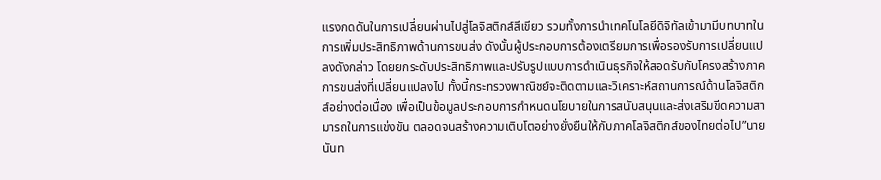แรงกดดันในการเปลี่ยนผ่านไปสู่โลจิสติกส์สีเขียว รวมทั้งการนำเทคโนโลยีดิจิทัลเข้ามามีบทบาทในการเพิ่มประสิทธิภาพด้านการขนส่ง ดังนั้นผู้ประกอบการต้องเตรียมการเพื่อรองรับการเปลี่ยนแปลงดังกล่าว โดยยกระดับประสิทธิภาพและปรับรูปแบบการดำเนินธุรกิจให้สอดรับกับโครงสร้างภาคการขนส่งที่เปลี่ยนแปลงไป ทั้งนี้กระทรวงพาณิชย์จะติดตามและวิเคราะห์สถานการณ์ด้านโลจิสติกส์อย่างต่อเนื่อง เพื่อเป็นข้อมูลประกอบการกำหนดนโยบายในการสนับสนุนและส่งเสริมขีดความสามารถในการแข่งขัน ตลอดจนสร้างความเติบโตอย่างยั่งยืนให้กับภาคโลจิสติกส์ของไทยต่อไป”นายนันท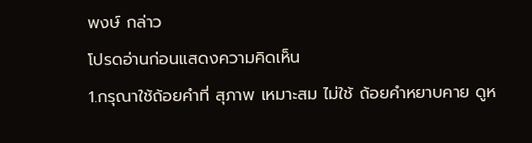พงษ์ กล่าว
โปรดอ่านก่อนแสดงความคิดเห็น
1.กรุณาใช้ถ้อยคำที่ สุภาพ เหมาะสม ไม่ใช้ ถ้อยคำหยาบคาย ดูห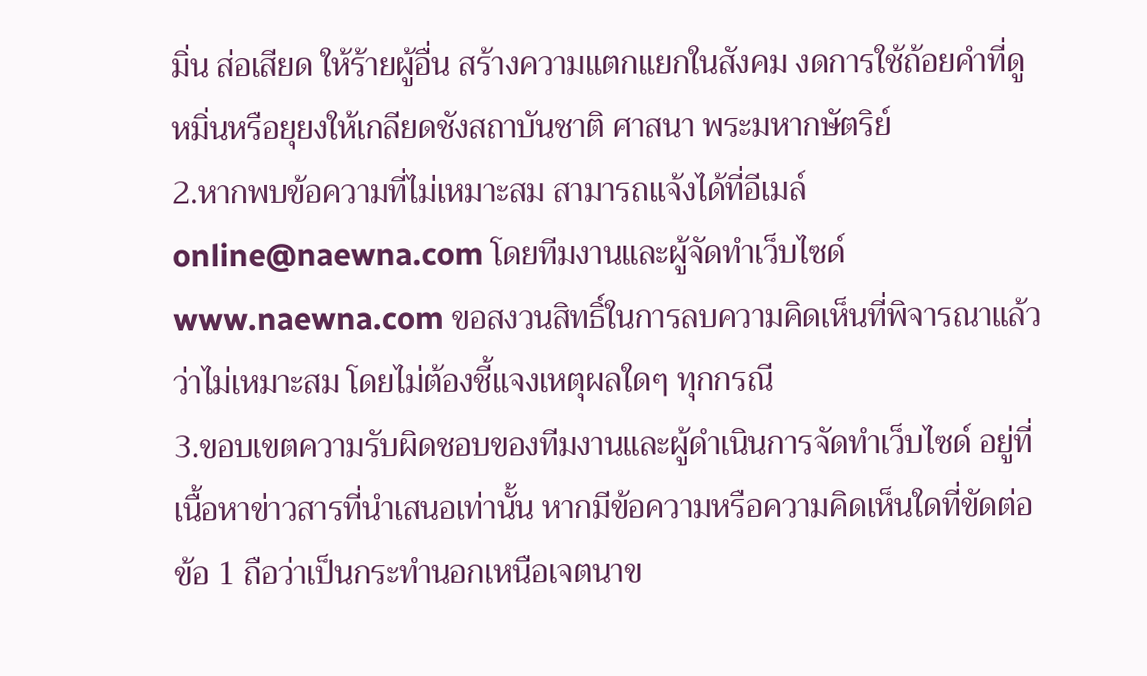มิ่น ส่อเสียด ให้ร้ายผู้อื่น สร้างความแตกแยกในสังคม งดการใช้ถ้อยคำที่ดูหมิ่นหรือยุยงให้เกลียดชังสถาบันชาติ ศาสนา พระมหากษัตริย์
2.หากพบข้อความที่ไม่เหมาะสม สามารถแจ้งได้ที่อีเมล์ online@naewna.com โดยทีมงานและผู้จัดทำเว็บไซด์ www.naewna.com ขอสงวนสิทธิ์ในการลบความคิดเห็นที่พิจารณาแล้วว่าไม่เหมาะสม โดยไม่ต้องชี้แจงเหตุผลใดๆ ทุกกรณี
3.ขอบเขตความรับผิดชอบของทีมงานและผู้ดำเนินการจัดทำเว็บไซด์ อยู่ที่เนื้อหาข่าวสารที่นำเสนอเท่านั้น หากมีข้อความหรือความคิดเห็นใดที่ขัดต่อข้อ 1 ถือว่าเป็นกระทำนอกเหนือเจตนาข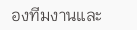องทีมงานและ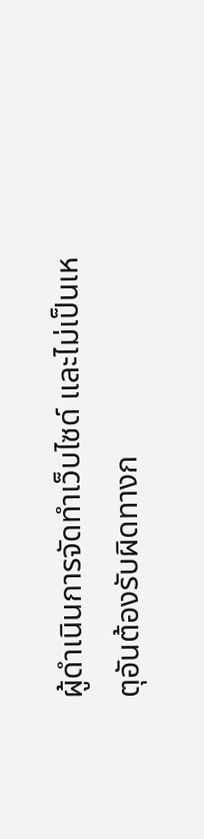ผู้ดำเนินการจัดทำเว็บไซด์ และไม่เป็นเหตุอันต้องรับผิดทางก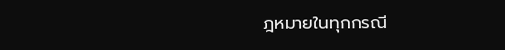ฎหมายในทุกกรณี